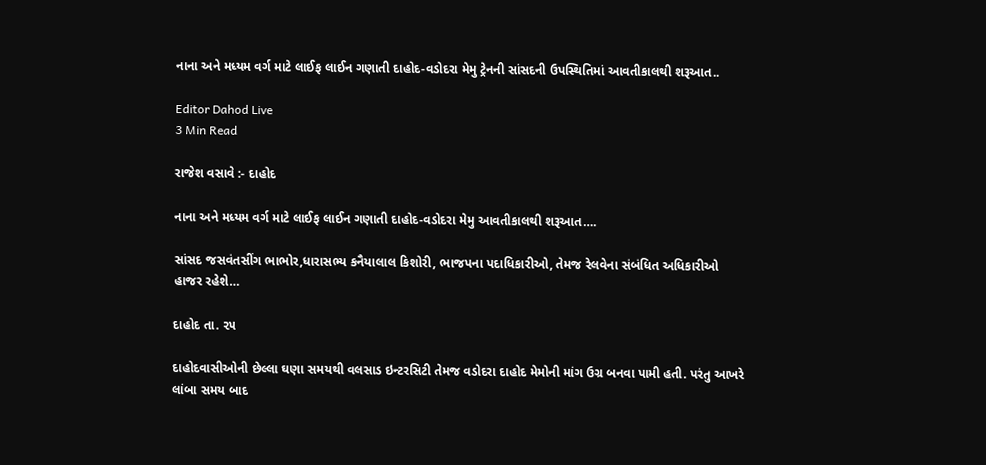નાના અને મધ્યમ વર્ગ માટે લાઈફ લાઈન ગણાતી દાહોદ-વડોદરા મેમુ ટ્રેનની સાંસદની ઉપસ્થિતિમાં આવતીકાલથી શરૂઆત..

Editor Dahod Live
3 Min Read

રાજેશ વસાવે :- દાહોદ

નાના અને મધ્યમ વર્ગ માટે લાઈફ લાઈન ગણાતી દાહોદ-વડોદરા મેમુ આવતીકાલથી શરૂઆત….

સાંસદ જસવંતસીંગ ભાભોર,ધારાસભ્ય કનૈયાલાલ કિશોરી, ભાજપના પદાધિકારીઓ, તેમજ રેલવેના સંબંધિત અધિકારીઓ હાજર રહેશે…

દાહોદ તા. ૨૫

દાહોદવાસીઓની છેલ્લા ઘણા સમયથી વલસાડ ઇન્ટરસિટી તેમજ વડોદરા દાહોદ મેમોની માંગ ઉગ્ર બનવા પામી હતી. પરંતુ આખરે લાંબા સમય બાદ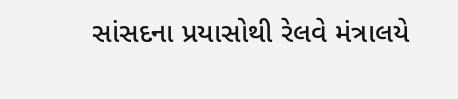સાંસદના પ્રયાસોથી રેલવે મંત્રાલયે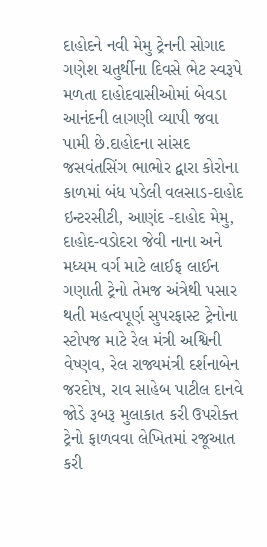દાહોદને નવી મેમુ ટ્રેનની સોગાદ ગણેશ ચતુર્થીના દિવસે ભેટ સ્વરૂપે મળતા દાહોદવાસીઓમાં બેવડા આનંદની લાગણી વ્યાપી જવા પામી છે.દાહોદના સાંસદ જસવંતસિંગ ભાભોર દ્વારા કોરોના કાળમાં બંધ પડેલી વલસાડ-દાહોદ ઇન્ટરસીટી, આણંદ -દાહોદ મેમુ, દાહોદ-વડોદરા જેવી નાના અને મધ્યમ વર્ગ માટે લાઈફ લાઈન ગણાતી ટ્રેનો તેમજ અંત્રેથી પસાર થતી મહત્વપૂર્ણ સુપરફાસ્ટ ટ્રેનોના સ્ટોપજ માટે રેલ મંત્રી અશ્વિની વેષ્ણવ, રેલ રાજ્યમંત્રી દર્શનાબેન જરદોષ, રાવ સાહેબ પાટીલ દાનવે જોડે રૂબરૂ મુલાકાત કરી ઉપરોક્ત ટ્રેનો ફાળવવા લેખિતમાં રજૂઆત કરી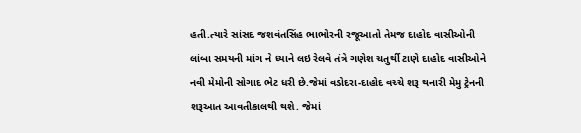હતી.ત્યારે સાંસદ જશવંતસિંહ ભાભોરની રજૂઆતો તેમજ દાહોદ વાસીઓની લાંબા સમયની માંગ ને ધ્યાને લઇ રેલવે તંત્રે ગણેશ ચતુર્થી ટાણે દાહોદ વાસીઓને નવી મેમોની સોગાદ ભેટ ધરી છે.જેમાં વડોદરા-દાહોદ વચ્ચે શરૂ થનારી મેમુ ટ્રેનની શરૂઆત આવતીકાલથી થશે. જેમાં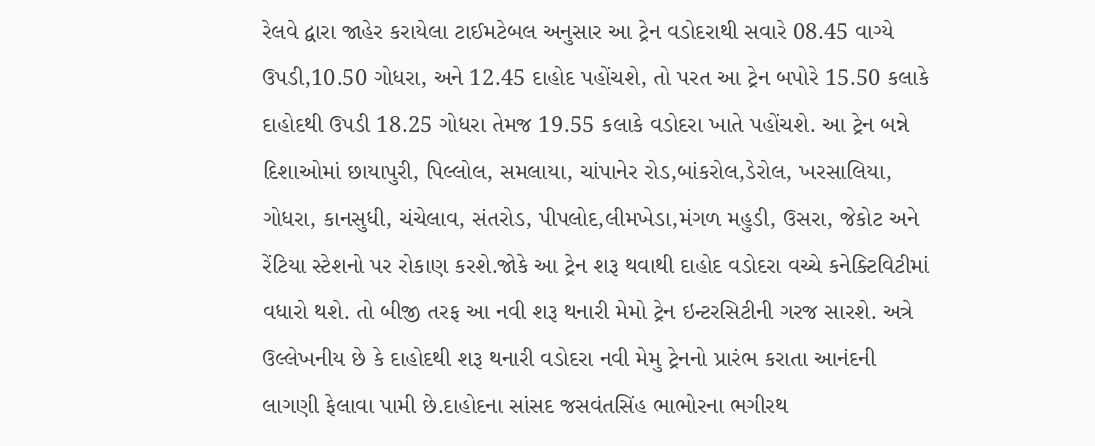રેલવે દ્વારા જાહેર કરાયેલા ટાઈમટેબલ અનુસાર આ ટ્રેન વડોદરાથી સવારે 08.45 વાગ્યે ઉપડી,10.50 ગોધરા, અને 12.45 દાહોદ પહોંચશે, તો પરત આ ટ્રેન બપોરે 15.50 કલાકે દાહોદથી ઉપડી 18.25 ગોધરા તેમજ 19.55 કલાકે વડોદરા ખાતે પહોંચશે. આ ટ્રેન બન્ને દિશાઓમાં છાયાપુરી, પિલ્લોલ, સમલાયા, ચાંપાનેર રોડ,બાંકરોલ,ડેરોલ, ખરસાલિયા, ગોધરા, કાનસુધી, ચંચેલાવ, સંતરોડ, પીપલોદ,લીમખેડા,મંગળ મહુડી, ઉસરા, જેકોટ અને રેંટિયા સ્ટેશનો પર રોકાણ કરશે.જોકે આ ટ્રેન શરૂ થવાથી દાહોદ વડોદરા વચ્ચે કનેક્ટિવિટીમાં વધારો થશે. તો બીજી તરફ આ નવી શરૂ થનારી મેમો ટ્રેન ઇન્ટરસિટીની ગરજ સારશે. અત્રે ઉલ્લેખનીય છે કે દાહોદથી શરૂ થનારી વડોદરા નવી મેમુ ટ્રેનનો પ્રારંભ કરાતા આનંદની લાગણી ફેલાવા પામી છે.દાહોદના સાંસદ જસવંતસિંહ ભાભોરના ભગીરથ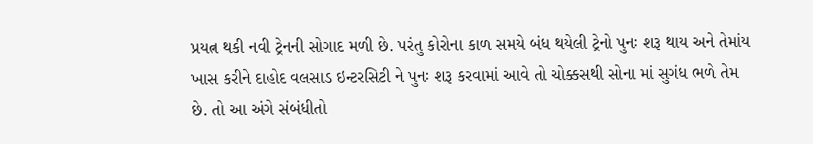પ્રયત્ન થકી નવી ટ્રેનની સોગાદ મળી છે. પરંતુ કોરોના કાળ સમયે બંધ થયેલી ટ્રેનો પુનઃ શરૂ થાય અને તેમાંય ખાસ કરીને દાહોદ વલસાડ ઇન્ટરસિટી ને પુનઃ શરૂ કરવામાં આવે તો ચોક્કસથી સોના માં સુગંધ ભળે તેમ છે. તો આ અંગે સંબંધીતો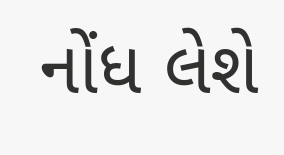નોંધ લેશે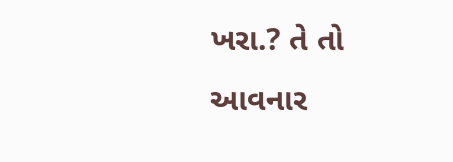ખરા.? તે તો આવનાર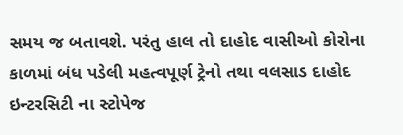સમય જ બતાવશે. પરંતુ હાલ તો દાહોદ વાસીઓ કોરોના કાળમાં બંધ પડેલી મહત્વપૂર્ણ ટ્રેનો તથા વલસાડ દાહોદ ઇન્ટરસિટી ના સ્ટોપેજ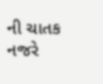ની ચાતક નજરે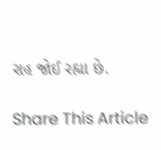રાહ જોઈ રહ્યા છે.

Share This Article